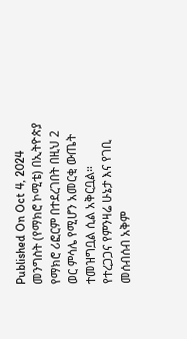Published On Oct 4, 2024
መንግስት (የማክሮ ኮሚቴ) በኢትዮጵያ የማክሮ ሪፎርም በተደረገበት በዚህ 2 ወር ምሳሌ የሚሆን አመርቂ ውጤት ተመዝግቧል ሲል አቅርቧል።
የተረጋጋና የምንዛሬ ሁኔታ እና የገቢ መሰብሰብ አቅም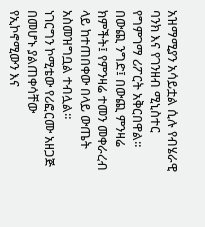አዝማሚያን አሳይቷል ሲሉ የብሄራዊ ባንክ እና የገንዘብ ሚኒስተር የግምገማ ሪፖርት አቅርበዋል።
በውጪ ንግድ፤ በውጪ ምንዛሬ ክምችት፤ የምንዛሬ ተመን መቀራረብ ላይ ከተጠበቀው በላይ ውጤት አስመዝግቧል ተብሏል።
ነገርግን ኮሚቴው የሪፎርሙ አዘጋጅ በመሆኑ ያልጠቀሳቸው የኢኮኖሚውን እና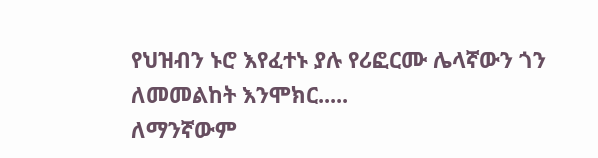የህዝብን ኑሮ እየፈተኑ ያሉ የሪፎርሙ ሌላኛውን ጎን ለመመልከት እንሞክር.....
ለማንኛውም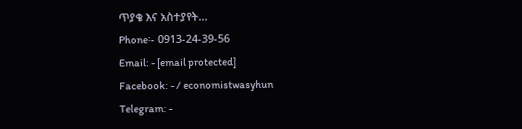ጥያቄ እና አስተያየት...
Phone፡- 0913-24-39-56
Email: - [email protected]
Facebook: - / economistwasyhun
Telegram: -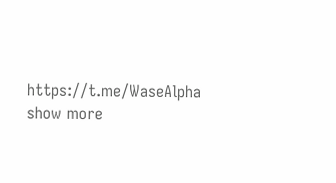https://t.me/WaseAlpha
show more